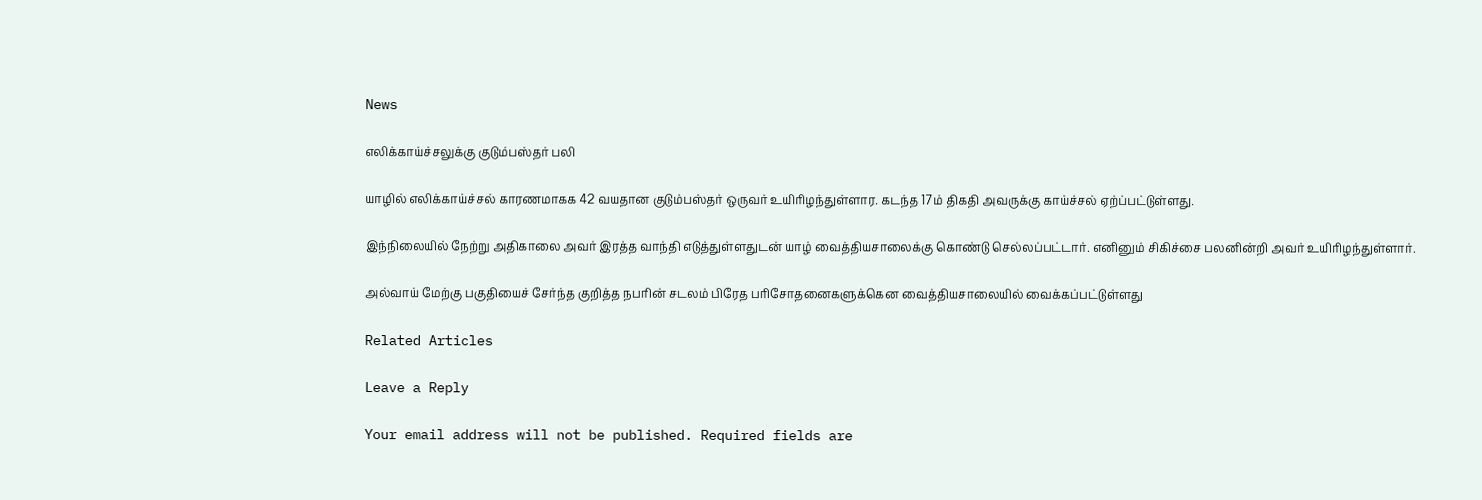News

எலிக்காய்ச்சலுக்கு குடும்பஸ்தர் பலி

யாழில் எலிக்காய்ச்சல் காரணமாகக 42 வயதான குடும்பஸ்தர் ஒருவர் உயிரிழந்துள்ளார. கடந்த 17ம் திகதி அவருக்கு காய்ச்சல் ஏற்ப்பட்டுள்ளது.

இந்நிலையில் நேற்று அதிகாலை அவர் இரத்த வாந்தி எடுத்துள்ளதுடன் யாழ் வைத்தியசாலைக்கு கொண்டு செல்லப்பட்டார். எனினும் சிகிச்சை பலனின்றி அவர் உயிரிழந்துள்ளார்.

அல்வாய் மேற்கு பகுதியைச் சேர்ந்த குறித்த நபரின் சடலம் பிரேத பரிசோதனைகளுக்கென வைத்தியசாலையில் வைக்கப்பட்டுள்ளது

Related Articles

Leave a Reply

Your email address will not be published. Required fields are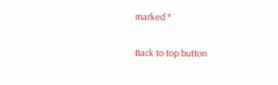marked *

Back to top button